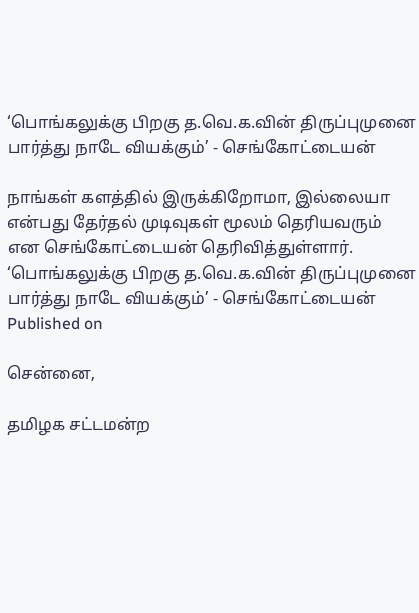‘பொங்கலுக்கு பிறகு த.வெ.க.வின் திருப்புமுனை பார்த்து நாடே வியக்கும்’ - செங்கோட்டையன்

நாங்கள் களத்தில் இருக்கிறோமா, இல்லையா என்பது தேர்தல் முடிவுகள் மூலம் தெரியவரும் என செங்கோட்டையன் தெரிவித்துள்ளார்.
‘பொங்கலுக்கு பிறகு த.வெ.க.வின் திருப்புமுனை பார்த்து நாடே வியக்கும்’ - செங்கோட்டையன்
Published on

சென்னை,

தமிழக சட்டமன்ற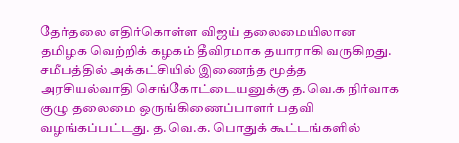தேர்தலை எதிர்கொள்ள விஜய் தலைமையிலான தமிழக வெற்றிக் கழகம் தீவிரமாக தயாராகி வருகிறது. சமீபத்தில் அக்கட்சியில் இணைந்த மூத்த அரசியல்வாதி செங்கோட்டையனுக்கு த.வெ.க நிர்வாக குழு தலைமை ஒருங்கிணைப்பாளர் பதவி வழங்கப்பட்டது. த.வெ.க. பொதுக் கூட்டங்களில்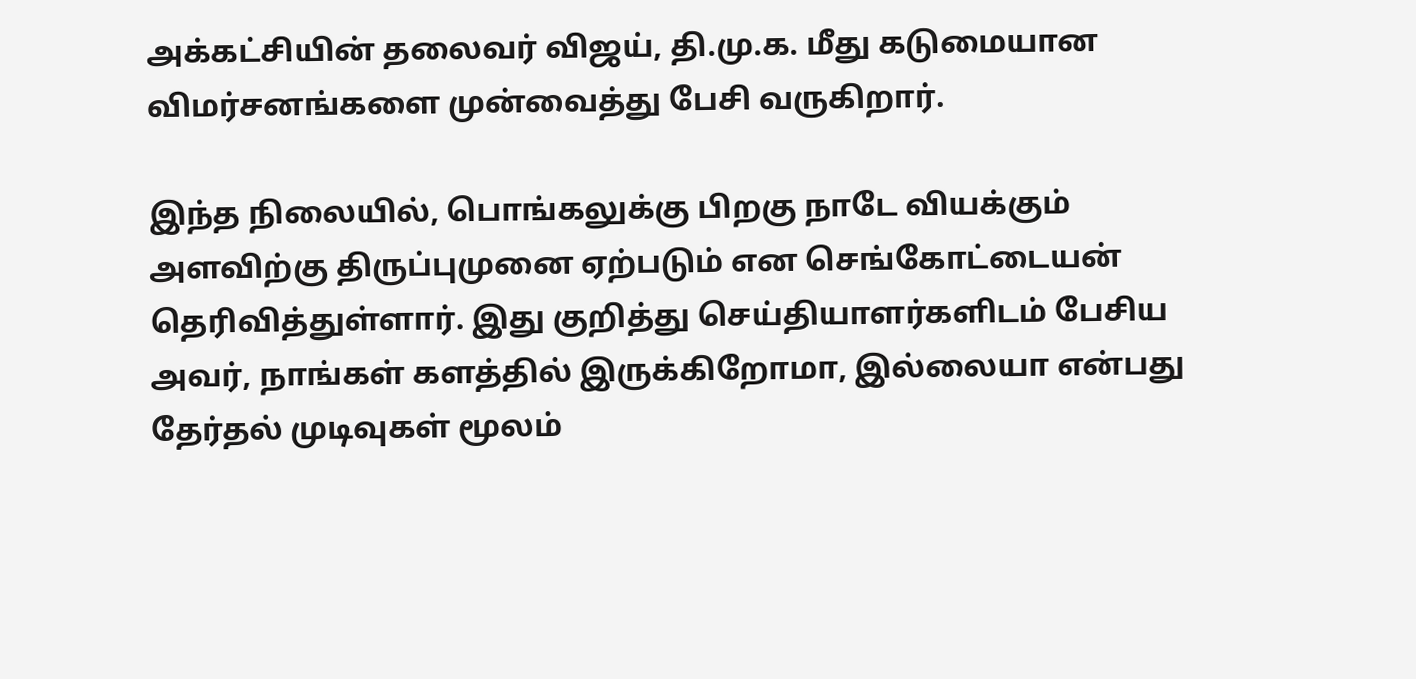அக்கட்சியின் தலைவர் விஜய், தி.மு.க. மீது கடுமையான விமர்சனங்களை முன்வைத்து பேசி வருகிறார்.

இந்த நிலையில், பொங்கலுக்கு பிறகு நாடே வியக்கும் அளவிற்கு திருப்புமுனை ஏற்படும் என செங்கோட்டையன் தெரிவித்துள்ளார். இது குறித்து செய்தியாளர்களிடம் பேசிய அவர், நாங்கள் களத்தில் இருக்கிறோமா, இல்லையா என்பது தேர்தல் முடிவுகள் மூலம்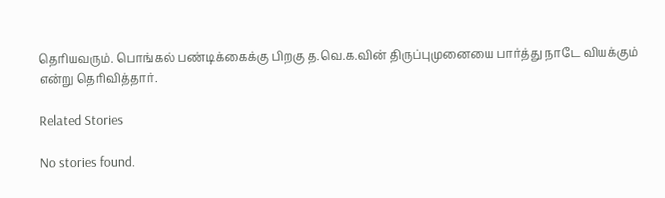தெரியவரும். பொங்கல் பண்டிக்கைக்கு பிறகு த.வெ.க.வின் திருப்புமுனையை பார்த்து நாடே வியக்கும் என்று தெரிவித்தார்.

Related Stories

No stories found.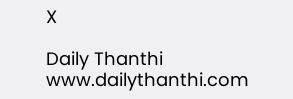X

Daily Thanthi
www.dailythanthi.com